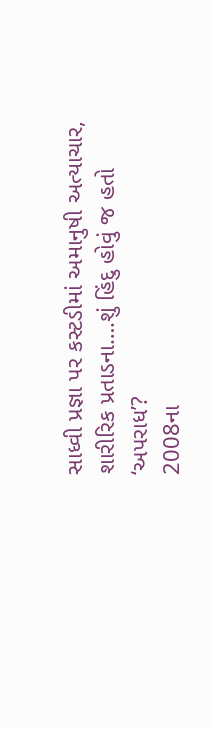સાધ્વી પ્રજ્ઞા પર કસ્ટડીમાં અમાનુષી અત્યાચાર, શારીરિક પ્રતાડના….શું હિંદુ હોવું જ હતો ‘અપરાધ’?
2008ના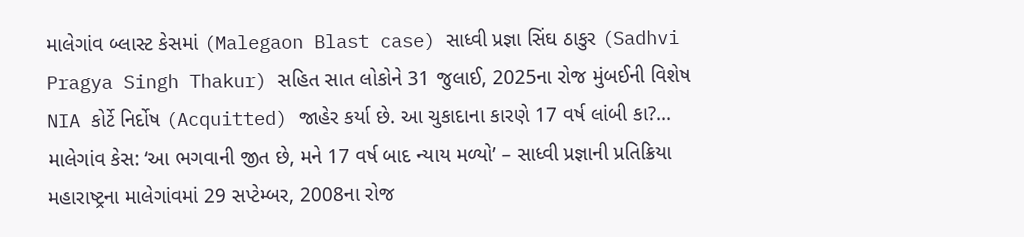માલેગાંવ બ્લાસ્ટ કેસમાં (Malegaon Blast case) સાધ્વી પ્રજ્ઞા સિંઘ ઠાકુર (Sadhvi Pragya Singh Thakur) સહિત સાત લોકોને 31 જુલાઈ, 2025ના રોજ મુંબઈની વિશેષ NIA કોર્ટે નિર્દોષ (Acquitted) જાહેર કર્યા છે. આ ચુકાદાના કારણે 17 વર્ષ લાંબી કા?...
માલેગાંવ કેસ: ‘આ ભગવાની જીત છે, મને 17 વર્ષ બાદ ન્યાય મળ્યો’ – સાધ્વી પ્રજ્ઞાની પ્રતિક્રિયા
મહારાષ્ટ્રના માલેગાંવમાં 29 સપ્ટેમ્બર, 2008ના રોજ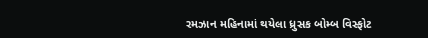રમઝાન મહિનામાં થયેલા ધ્રુસક બોમ્બ વિસ્ફોટ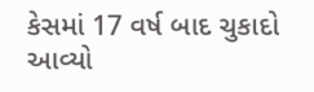કેસમાં 17 વર્ષ બાદ ચુકાદો આવ્યો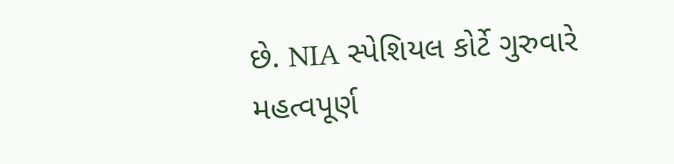છે. NIA સ્પેશિયલ કોર્ટે ગુરુવારે મહત્વપૂર્ણ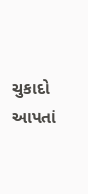ચુકાદો આપતાં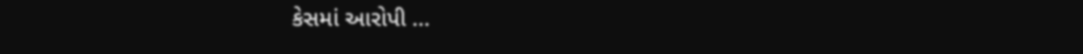કેસમાં આરોપી ...